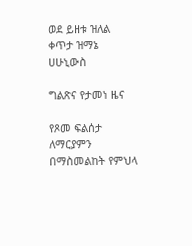ወደ ይዘቱ ዝለል
ቀጥታ ዝማኔ
ሀሁኒውስ

ግልጽና የታመነ ዜና

የጾመ ፍልሰታ ለማርያምን በማስመልከት የምህላ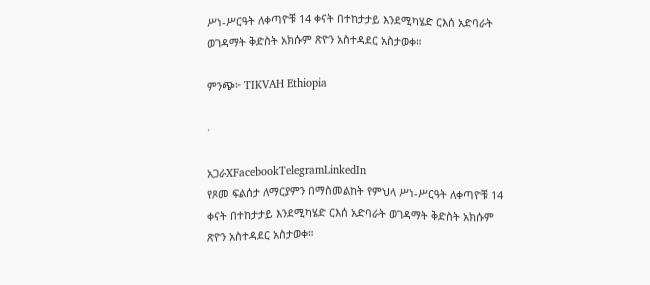ሥነ-ሥርዓት ለቀጣዮቹ 14 ቀናት በተከታታይ እንደሚካሄድ ርእሰ አድባራት ወገዳማት ቅድስት አክሱም ጽዮን አስተዳደር አስታወቀ።

ምንጭ፦ TIKVAH Ethiopia

·

አጋራXFacebookTelegramLinkedIn
የጾመ ፍልሰታ ለማርያምን በማስመልከት የምህላ ሥነ-ሥርዓት ለቀጣዮቹ 14 ቀናት በተከታታይ እንደሚካሄድ ርእሰ አድባራት ወገዳማት ቅድስት አክሱም ጽዮን አስተዳደር አስታወቀ።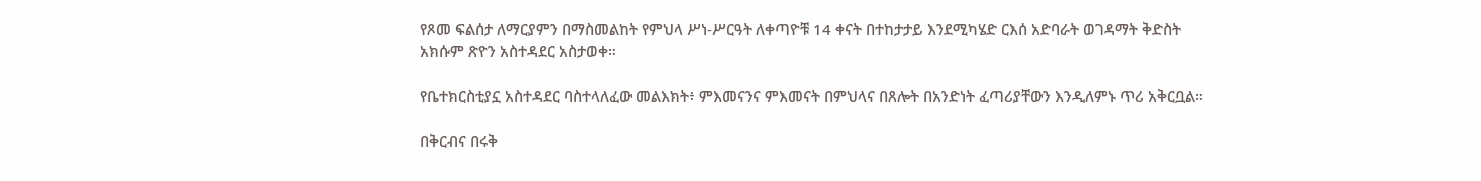የጾመ ፍልሰታ ለማርያምን በማስመልከት የምህላ ሥነ-ሥርዓት ለቀጣዮቹ 14 ቀናት በተከታታይ እንደሚካሄድ ርእሰ አድባራት ወገዳማት ቅድስት አክሱም ጽዮን አስተዳደር አስታወቀ።

የቤተክርስቲያኗ አስተዳደር ባስተላለፈው መልእክት፥ ምእመናንና ምእመናት በምህላና በጸሎት በአንድነት ፈጣሪያቸውን እንዲለምኑ ጥሪ አቅርቧል።

በቅርብና በሩቅ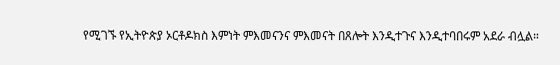የሚገኙ የኢትዮጵያ ኦርቶዶክስ እምነት ምእመናንና ምእመናት በጸሎት እንዲተጉና እንዲተባበሩም አደራ ብሏል።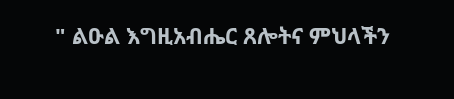" ልዑል እግዚአብሔር ጸሎትና ምህላችን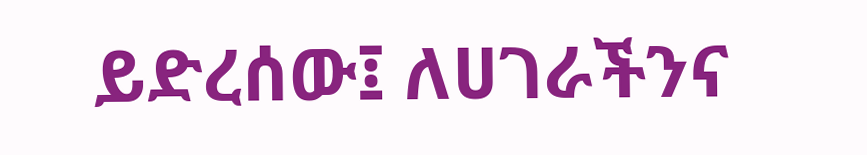ይድረሰው፤ ለሀገራችንና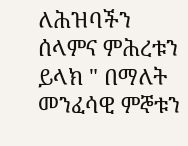ለሕዝባችን ሰላምና ምሕረቱን ይላክ " በማለት መንፈሳዊ ምኞቱን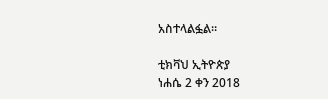አስተላልፏል።

ቲክቫህ ኢትዮጵያ
ነሐሴ 2 ቀን 2018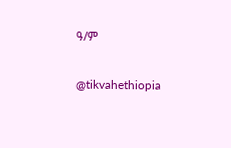ዓ/ም

@tikvahethiopia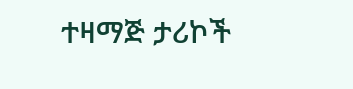ተዛማጅ ታሪኮች